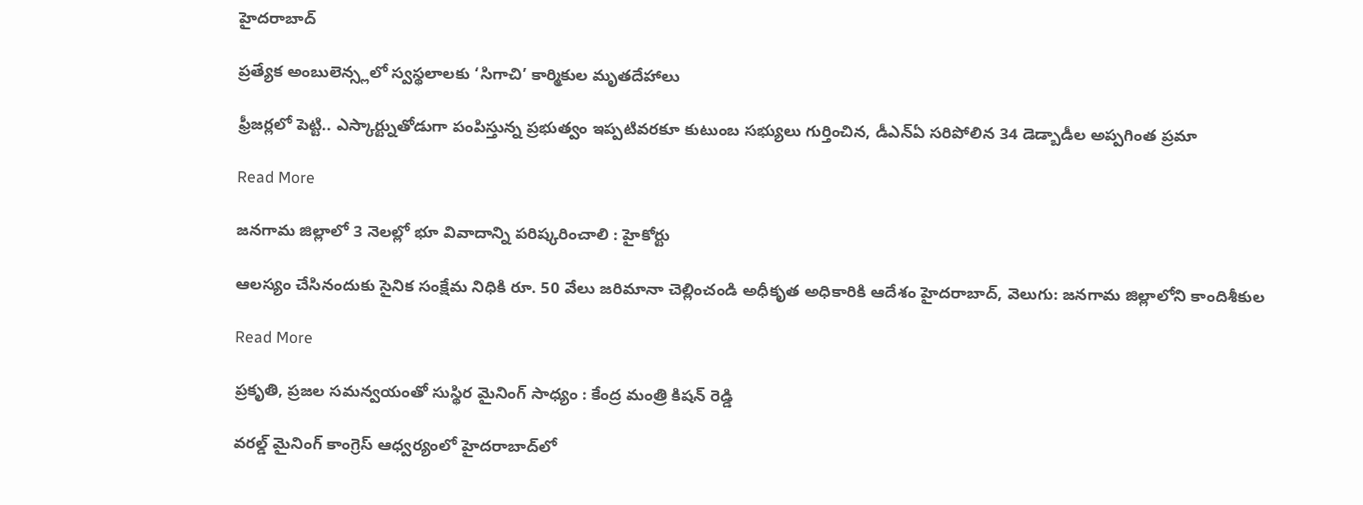హైదరాబాద్

ప్రత్యేక అంబులెన్స్లలో స్వస్థలాలకు ‘సిగాచి’ కార్మికుల మృతదేహాలు

ఫ్రీజర్లలో పెట్టి.. ఎస్కార్ట్నుతోడుగా పంపిస్తున్న ప్రభుత్వం ఇప్పటివరకూ కుటుంబ సభ్యులు గుర్తించిన, డీఎన్ఏ సరిపోలిన 34 డెడ్బాడీల అప్పగింత ప్రమా

Read More

జనగామ జిల్లాలో 3 నెలల్లో భూ వివాదాన్ని పరిష్కరించాలి : హైకోర్టు

ఆలస్యం చేసినందుకు సైనిక సంక్షేమ నిధికి రూ. 50 వేలు జరిమానా చెల్లించండి అధీకృత అధికారికి ఆదేశం హైదరాబాద్, వెలుగు: జనగామ జిల్లాలోని కాందిశీకుల

Read More

ప్రకృతి, ప్రజల సమన్వయంతో సుస్థిర మైనింగ్‌‌‌‌ సాధ్యం : కేంద్ర మంత్రి కిషన్ రెడ్డి

వరల్డ్ మైనింగ్ కాంగ్రెస్ ఆధ్వర్యంలో హైదరాబాద్‌‌‌‌లో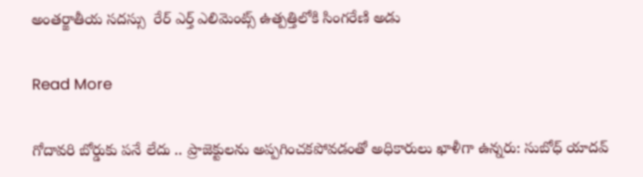అంతర్జాతీయ సదస్సు  రేర్ ఎర్త్ ఎలిమెంట్స్ ఉత్పత్తిలోకి సింగరేణి అడు

Read More

గోదావరి బోర్డుకు పనే లేదు .. ప్రాజెక్టులను అప్పగించకపోవడంతో అధికారులు ఖాళీగా ఉన్నరు: సుబోధ్‌‌‌‌ యాదవ్‌‌‌‌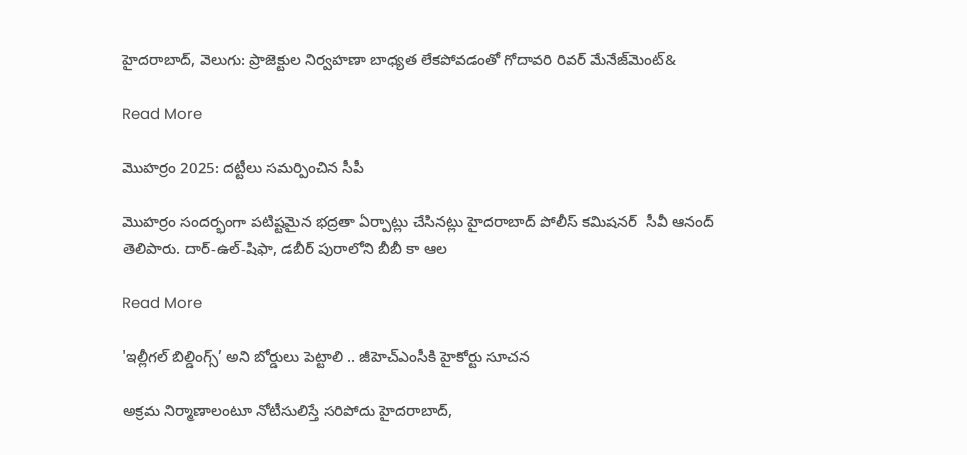హైదరాబాద్, వెలుగు: ప్రాజెక్టుల నిర్వహణా బాధ్యత లేకపోవడంతో గోదావరి రివర్‌‌‌‌ మేనేజ్‌‌‌‌మెంట్‌‌‌&

Read More

మొహర్రం 2025: దట్టీలు సమర్పించిన సీపీ

మొహర్రం సందర్భంగా పటిష్టమైన భద్రతా ఏర్పాట్లు చేసినట్లు హైదరాబాద్ పోలీస్ కమిషనర్  సీవీ ఆనంద్ తెలిపారు. దార్-ఉల్-షిఫా, డబీర్ పురాలోని బీబీ కా ఆల

Read More

'ఇల్లీగల్‌‌‌‌ బిల్డింగ్స్‌‌‌‌’ అని బోర్డులు పెట్టాలి .. జీహెచ్‌‌‌‌ఎంసీకి హైకోర్టు సూచన

అక్రమ నిర్మాణాలంటూ నోటీసులిస్తే సరిపోదు హైదరాబాద్,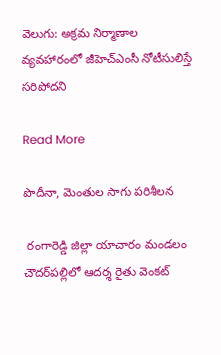వెలుగు: అక్రమ నిర్మాణాల వ్యవహారంలో జీహెచ్‌‌‌‌ఎంసీ నోటీసులిస్తే సరిపోదని

Read More

పొదీనా, మెంతుల సాగు పరిశీలన

 రంగారెడ్డి జిల్లా యాచారం మండలం చౌదర్‌‌‌‌పల్లిలో ఆదర్శ రైతు వెంకట్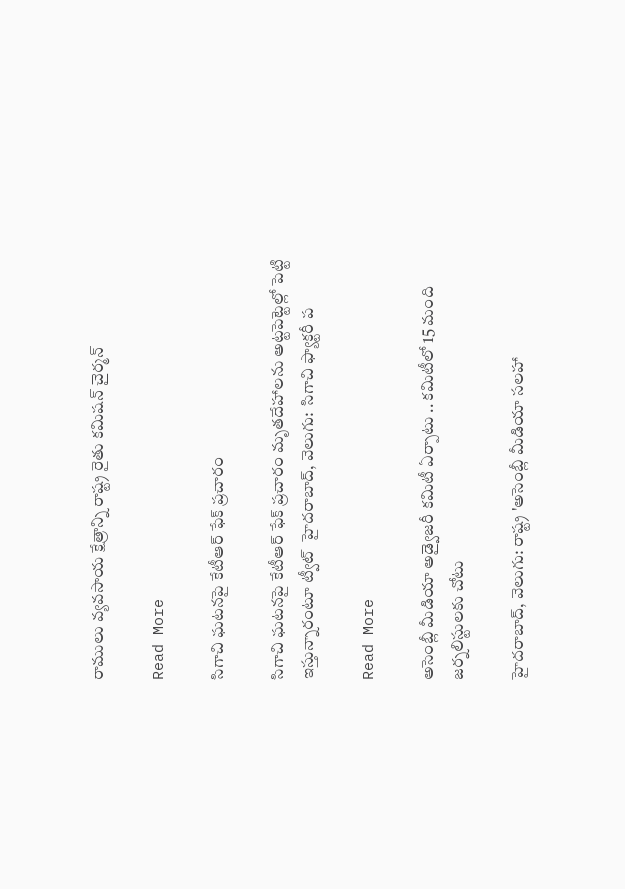రాములు వ్యవసాయ క్షేత్రాన్ని రాష్ట్ర రైతు కమిషన్ చైర్మన్

Read More

సిగాచి ఘటనపై కేటీఆర్ ఫేక్ ప్రచారం

సిగాచి ఘటనపై కేటీఆర్ ఫేక్ ప్రచారం మృతదేహాలను అట్టపెట్టెల్లో పెట్టి ఇస్తున్నారంటూ ట్వీట్  హైదరాబాద్, వెలుగు:  సిగాచి ఫ్యాక్టరీ ప

Read More

అసెంబ్లీ మీడియా అడ్వైజరీ కమిటీ ఏర్పాటు .. కమిటీలో 15 మంది జర్నలిస్టులకు చోటు

హైదరాబాద్, వెలుగు: రాష్ట్ర 'అసెంబ్లీ మీడియా సలహా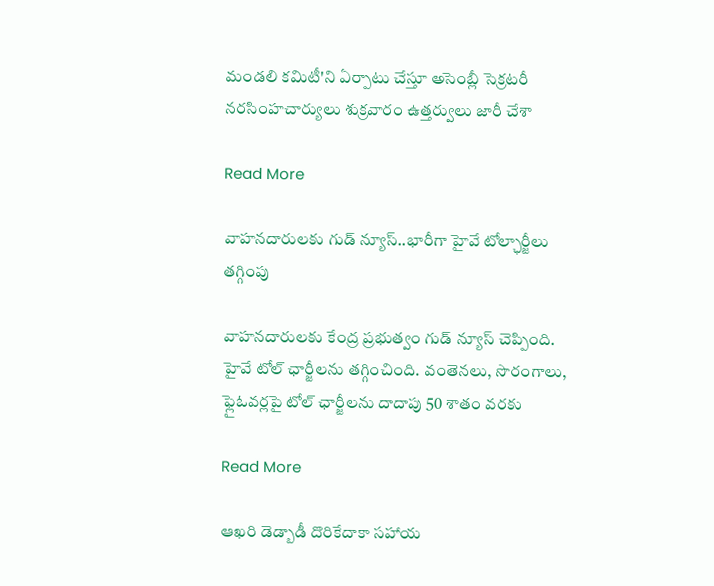మండలి కమిటీ'ని ఏర్పాటు చేస్తూ అసెంబ్లీ సెక్రటరీ నరసింహచార్యులు శుక్రవారం ఉత్తర్వులు జారీ చేశా

Read More

వాహనదారులకు గుడ్ న్యూస్..భారీగా హైవే టోల్ఛార్జీలు తగ్గింపు

వాహనదారులకు కేంద్ర ప్రభుత్వం గుడ్ న్యూస్ చెప్పింది. హైవే టోల్ ఛార్జీలను తగ్గించింది. వంతెనలు, సొరంగాలు, ఫ్లైఓవర్లపై టోల్ ఛార్జీలను దాదాపు 50 శాతం వరకు

Read More

ఆఖరి డెడ్బాడీ దొరికేదాకా సహాయ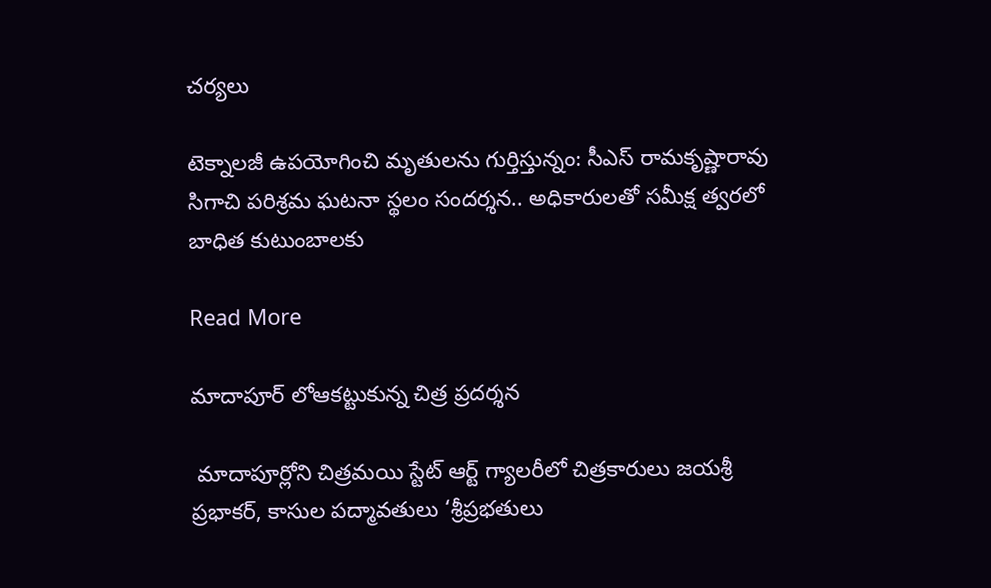చర్యలు

టెక్నాలజీ ఉపయోగించి మృతులను గుర్తిస్తున్నం: సీఎస్ రామకృష్ణారావు సిగాచి పరిశ్రమ ఘటనా స్థలం సందర్శన.. అధికారులతో సమీక్ష త్వరలో బాధిత కుటుంబాలకు

Read More

మాదాపూర్ లోఆకట్టుకున్న చిత్ర ప్రదర్శన

 మాదాపూర్లోని చిత్రమయి స్టేట్ ఆర్ట్ గ్యాలరీలో చిత్రకారులు జయశ్రీ ప్రభాకర్, కాసుల పద్మావతులు ‘శ్రీప్రభతులు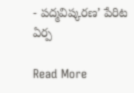- పద్మవిష్కరణ’ పేరిట ఏర్ప

Read More